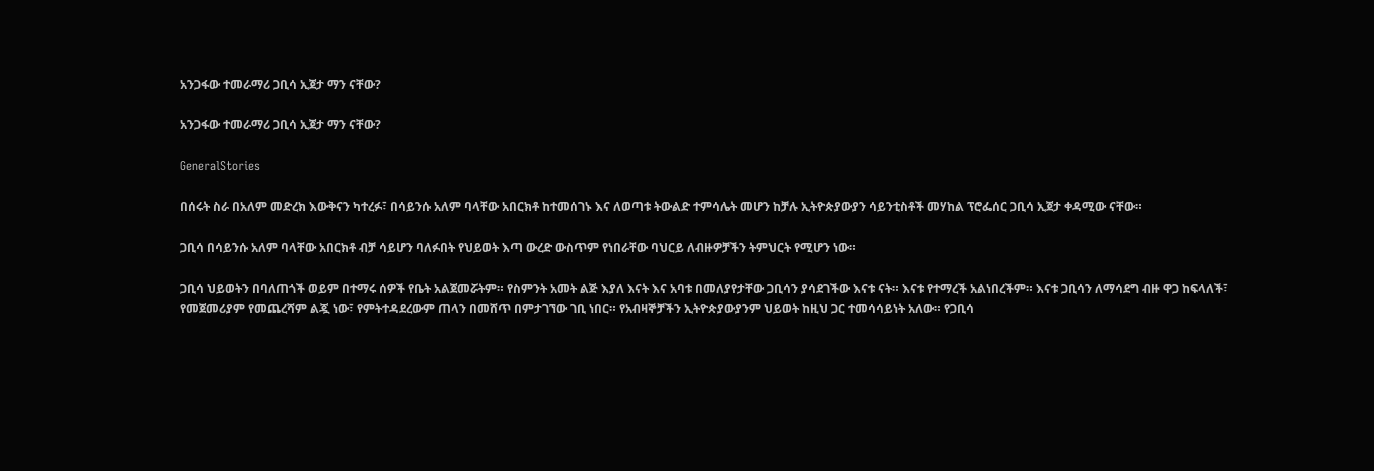አንጋፋው ተመራማሪ ጋቢሳ ኢጀታ ማን ናቸው?

አንጋፋው ተመራማሪ ጋቢሳ ኢጀታ ማን ናቸው?

GeneralStories

በሰሩት ስራ በአለም መድረክ እውቅናን ካተረፉ፣ በሳይንሱ አለም ባላቸው አበርክቶ ከተመሰገኑ እና ለወጣቱ ትውልድ ተምሳሌት መሆን ከቻሉ ኢትዮጵያውያን ሳይንቲስቶች መሃከል ፕሮፌሰር ጋቢሳ ኢጀታ ቀዳሚው ናቸው።

ጋቢሳ በሳይንሱ አለም ባላቸው አበርክቶ ብቻ ሳይሆን ባለፉበት የህይወት እጣ ውረድ ውስጥም የነበራቸው ባህርይ ለብዙዎቻችን ትምህርት የሚሆን ነው።

ጋቢሳ ህይወትን በባለጠጎች ወይም በተማሩ ሰዎች የቤት አልጀመሯትም። የስምንት አመት ልጅ እያለ እናት እና አባቱ በመለያየታቸው ጋቢሳን ያሳደገችው እናቱ ናት። እናቱ የተማረች አልነበረችም። እናቱ ጋቢሳን ለማሳደግ ብዙ ዋጋ ከፍላለች፣ የመጀመሪያም የመጨረሻም ልጇ ነው፣ የምትተዳደረውም ጠላን በመሸጥ በምታገኘው ገቢ ነበር። የአብዛኞቻችን ኢትዮጵያውያንም ህይወት ከዚህ ጋር ተመሳሳይነት አለው። የጋቢሳ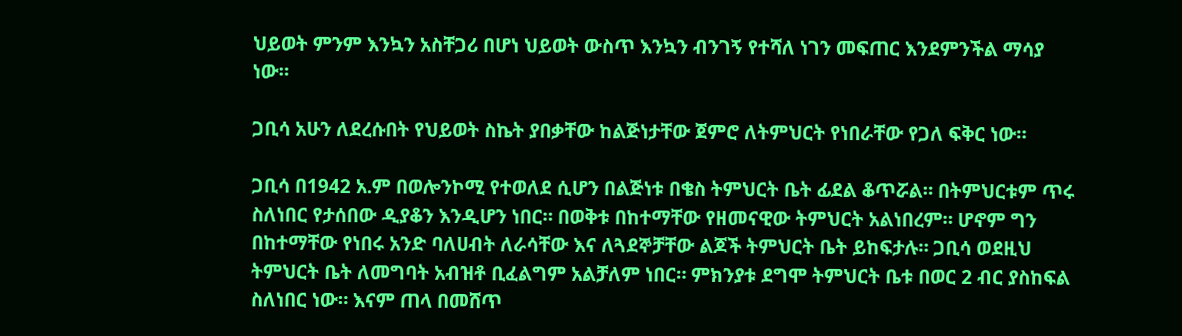ህይወት ምንም እንኳን አስቸጋሪ በሆነ ህይወት ውስጥ እንኳን ብንገኝ የተሻለ ነገን መፍጠር እንደምንችል ማሳያ ነው።

ጋቢሳ አሁን ለደረሱበት የህይወት ስኬት ያበቃቸው ከልጅነታቸው ጀምሮ ለትምህርት የነበራቸው የጋለ ፍቅር ነው።

ጋቢሳ በ1942 አ.ም በወሎንኮሚ የተወለደ ሲሆን በልጅነቱ በቄስ ትምህርት ቤት ፊደል ቆጥሯል። በትምህርቱም ጥሩ ስለነበር የታሰበው ዲያቆን እንዲሆን ነበር። በወቅቱ በከተማቸው የዘመናዊው ትምህርት አልነበረም። ሆኖም ግን በከተማቸው የነበሩ አንድ ባለሀብት ለራሳቸው እና ለጓደኞቻቸው ልጆች ትምህርት ቤት ይከፍታሉ። ጋቢሳ ወደዚህ ትምህርት ቤት ለመግባት አብዝቶ ቢፈልግም አልቻለም ነበር። ምክንያቱ ደግሞ ትምህርት ቤቱ በወር 2 ብር ያስከፍል ስለነበር ነው። እናም ጠላ በመሸጥ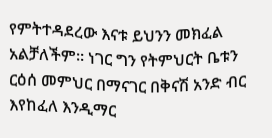የምትተዳደረው እናቱ ይህንን መክፈል አልቻለችም። ነገር ግን የትምህርት ቤቱን ርዕሰ መምህር በማናገር በቅናሽ አንድ ብር እየከፈለ እንዲማር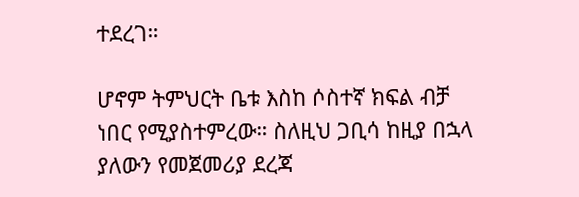ተደረገ።

ሆኖም ትምህርት ቤቱ እስከ ሶስተኛ ክፍል ብቻ ነበር የሚያስተምረው። ስለዚህ ጋቢሳ ከዚያ በኋላ ያለውን የመጀመሪያ ደረጃ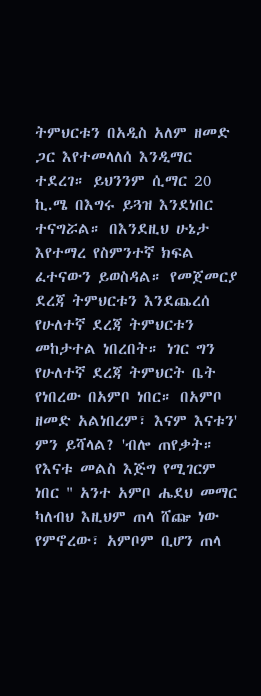ትምህርቱን በአዲስ አለም ዘመድ ጋር እየተመላለሰ እንዲማር ተደረገ። ይህንንም ሲማር 20 ኪ.ሜ በእግሩ ይጓዝ እንደነበር ተናግሯል። በእንደዚህ ሁኔታ እየተማረ የስምንተኛ ክፍል ፈተናውን ይወስዳል። የመጀመርያ ደረጃ ትምህርቱን እንደጨረሰ የሁለተኛ ደረጃ ትምህርቱን መከታተል ነበረበት። ነገር ግን የሁለተኛ ደረጃ ትምህርት ቤት የነበረው በአምቦ ነበር። በአምቦ ዘመድ አልነበረም፣ እናም እናቱን' ምን ይሻላል? 'ብሎ ጠየቃት።  የእናቱ መልስ እጅግ የሚገርም ነበር " አንተ አምቦ ሔደህ መማር ካለብህ እዚህም ጠላ ሸጬ ነው የምኖረው፣ አምቦም ቢሆን ጠላ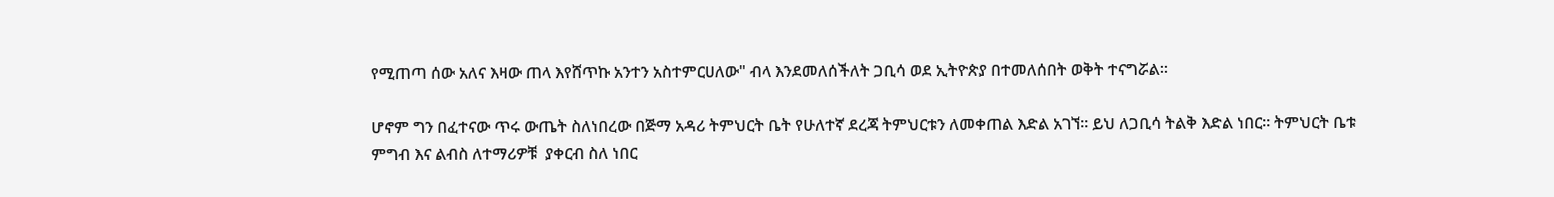የሚጠጣ ሰው አለና እዛው ጠላ እየሸጥኩ አንተን አስተምርሀለው" ብላ እንደመለሰችለት ጋቢሳ ወደ ኢትዮጵያ በተመለሰበት ወቅት ተናግሯል።

ሆኖም ግን በፈተናው ጥሩ ውጤት ስለነበረው በጅማ አዳሪ ትምህርት ቤት የሁለተኛ ደረጃ ትምህርቱን ለመቀጠል እድል አገኘ። ይህ ለጋቢሳ ትልቅ እድል ነበር። ትምህርት ቤቱ ምግብ እና ልብስ ለተማሪዎቹ  ያቀርብ ስለ ነበር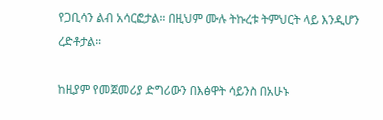የጋቢሳን ልብ አሳርፎታል። በዚህም ሙሉ ትኩረቱ ትምህርት ላይ እንዲሆን ረድቶታል።

ከዚያም የመጀመሪያ ድግሪውን በእፅዋት ሳይንስ በአሁኑ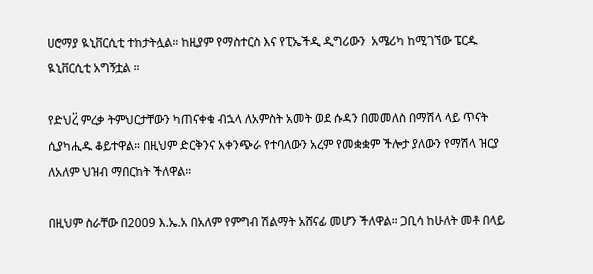ሀሮማያ ዪኒቨርሲቲ ተከታትሏል። ከዚያም የማስተርስ እና የፒኤችዲ ዲግሪውን  አሜሪካ ከሚገኘው ፔርዱ ዪኒቨርሲቲ አግኝቷል ።

የድህረ፟ ምረቃ ትምህርታቸውን ካጠናቀቁ ብኋላ ለአምስት አመት ወደ ሱዳን በመመለስ በማሽላ ላይ ጥናት ሲያካሒዱ ቆይተዋል። በዚህም ድርቅንና አቀንጭራ የተባለውን አረም የመቋቋም ችሎታ ያለውን የማሽላ ዝርያ ለአለም ህዝብ ማበርከት ችለዋል።

በዚህም ስራቸው በ2009 እ.ኤ.አ በአለም የምግብ ሽልማት አሸናፊ መሆን ችለዋል። ጋቢሳ ከሁለት መቶ በላይ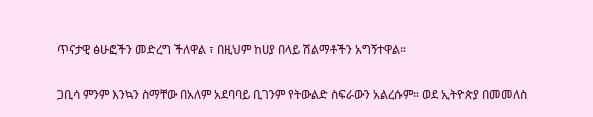ጥናታዊ ፅሁፎችን መድረግ ችለዋል ፣ በዚህም ከሀያ በላይ ሽልማቶችን አግኝተዋል።

ጋቢሳ ምንም እንኳን ስማቸው በአለም አደባባይ ቢገንም የትውልድ ስፍራውን አልረሱም። ወደ ኢትዮጵያ በመመለስ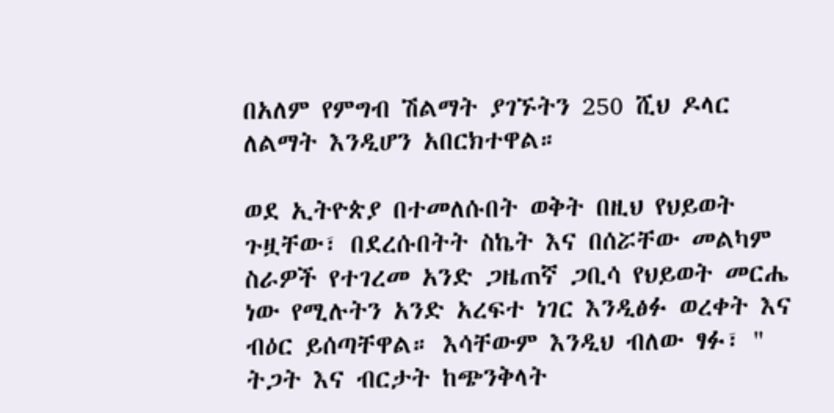በአለም የምግብ ሽልማት ያገኙትን 250 ሺህ ዶላር ለልማት እንዲሆን አበርክተዋል።

ወደ ኢትዮጵያ በተመለሱበት ወቅት በዚህ የህይወት ጉዟቸው፣ በደረሱበትት ስኬት እና በሰሯቸው መልካም ስራዎች የተገረመ አንድ ጋዜጠኛ ጋቢሳ የህይወት መርሔ ነው የሚሉትን አንድ አረፍተ ነገር እንዲፅፉ ወረቀት እና ብዕር ይሰጣቸዋል። እሳቸውም እንዲህ ብለው ፃፉ፣ " ትጋት እና ብርታት ከጭንቅላት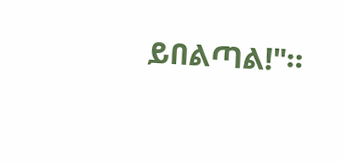ይበልጣል!"።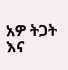አዎ ትጋት እና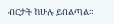ብርታት ከሁሉ ይበልጣል።